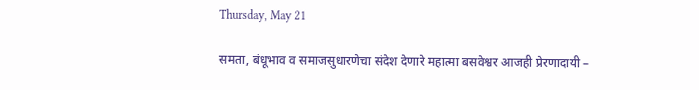Thursday, May 21

समता, बंधूभाव व समाजसुधारणेचा संदेश देणारे महात्मा बसवेश्वर आजही प्रेरणादायी –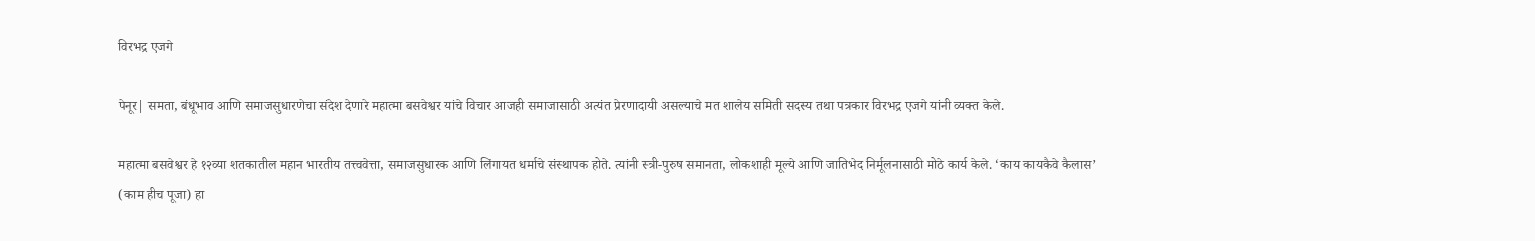विरभद्र एजगे

पेनूर| समता, बंधूभाव आणि समाजसुधारणेचा संदेश देणारे महात्मा बसवेश्वर यांचे विचार आजही समाजासाठी अत्यंत प्रेरणादायी असल्याचे मत शालेय समिती सदस्य तथा पत्रकार विरभद्र एजगे यांनी व्यक्त केले.

महात्मा बसवेश्वर हे १२व्या शतकातील महान भारतीय तत्त्ववेत्ता, समाजसुधारक आणि लिंगायत धर्माचे संस्थापक होते. त्यांनी स्त्री-पुरुष समानता, लोकशाही मूल्ये आणि जातिभेद निर्मूलनासाठी मोठे कार्य केले. ‘काय कायकैवे कैलास’ (काम हीच पूजा) हा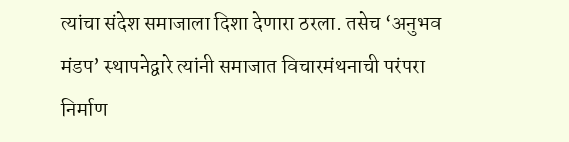त्यांचा संदेश समाजाला दिशा देणारा ठरला. तसेच ‘अनुभव मंडप’ स्थापनेद्वारे त्यांनी समाजात विचारमंथनाची परंपरा निर्माण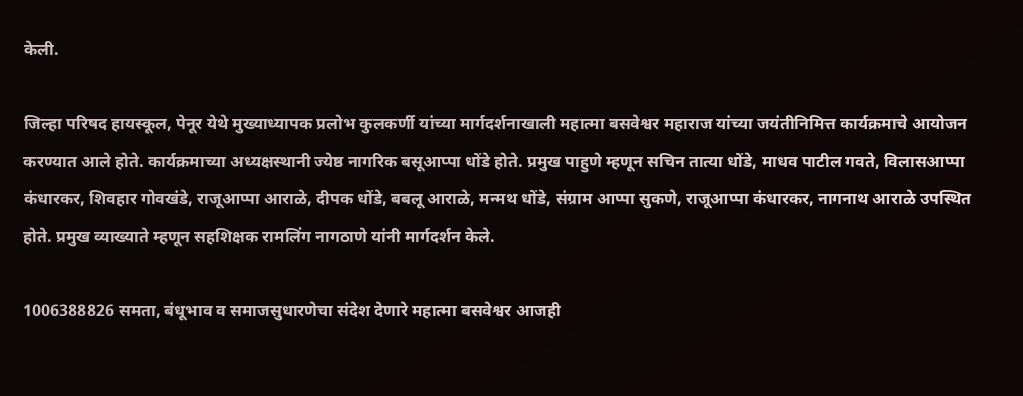केली.

जिल्हा परिषद हायस्कूल, पेनूर येथे मुख्याध्यापक प्रलोभ कुलकर्णी यांच्या मार्गदर्शनाखाली महात्मा बसवेश्वर महाराज यांच्या जयंतीनिमित्त कार्यक्रमाचे आयोजन करण्यात आले होते. कार्यक्रमाच्या अध्यक्षस्थानी ज्येष्ठ नागरिक बसूआप्पा धोंडे होते. प्रमुख पाहुणे म्हणून सचिन तात्या धोंडे, माधव पाटील गवते, विलासआप्पा कंधारकर, शिवहार गोवखंडे, राजूआप्पा आराळे, दीपक धोंडे, बबलू आराळे, मन्मथ धोंडे, संग्राम आप्पा सुकणे, राजूआप्पा कंधारकर, नागनाथ आराळे उपस्थित होते. प्रमुख व्याख्याते म्हणून सहशिक्षक रामलिंग नागठाणे यांनी मार्गदर्शन केले.

1006388826 समता, बंधूभाव व समाजसुधारणेचा संदेश देणारे महात्मा बसवेश्वर आजही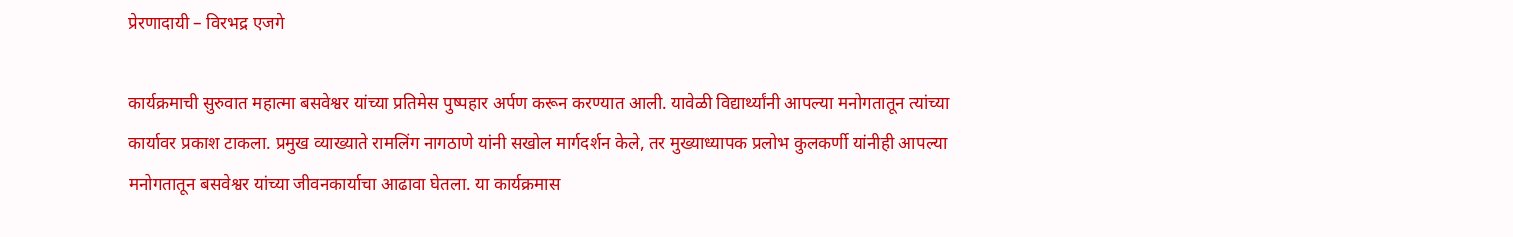प्रेरणादायी – विरभद्र एजगे

कार्यक्रमाची सुरुवात महात्मा बसवेश्वर यांच्या प्रतिमेस पुष्पहार अर्पण करून करण्यात आली. यावेळी विद्यार्थ्यांनी आपल्या मनोगतातून त्यांच्या कार्यावर प्रकाश टाकला. प्रमुख व्याख्याते रामलिंग नागठाणे यांनी सखोल मार्गदर्शन केले, तर मुख्याध्यापक प्रलोभ कुलकर्णी यांनीही आपल्या मनोगतातून बसवेश्वर यांच्या जीवनकार्याचा आढावा घेतला. या कार्यक्रमास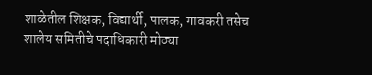शाळेतील शिक्षक, विद्यार्थी, पालक, गावकरी तसेच शालेय समितीचे पदाधिकारी मोठ्या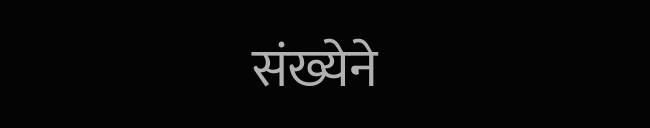संख्येने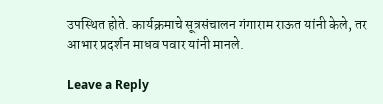उपस्थित होते. कार्यक्रमाचे सूत्रसंचालन गंगाराम राऊत यांनी केले, तर आभार प्रदर्शन माधव पवार यांनी मानले.

Leave a Reply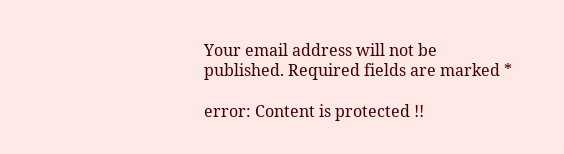Your email address will not be published. Required fields are marked *

error: Content is protected !!